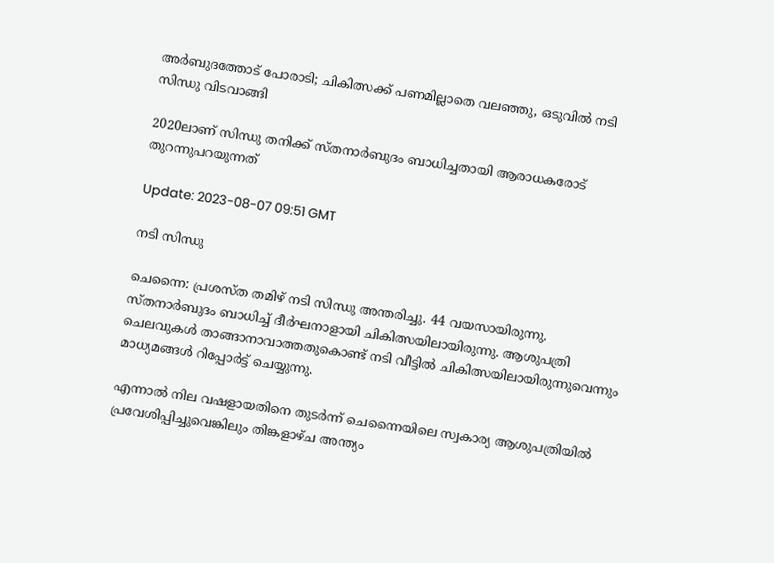അര്‍ബുദത്തോട് പോരാടി; ചികിത്സക്ക് പണമില്ലാതെ വലഞ്ഞു, ഒടുവില്‍ നടി സിന്ധു വിടവാങ്ങി

2020ലാണ് സിന്ധു തനിക്ക് സ്തനാര്‍ബുദം ബാധിച്ചതായി ആരാധകരോട് തുറന്നുപറയുന്നത്

Update: 2023-08-07 09:51 GMT

നടി സിന്ധു

ചെന്നൈ: പ്രശസ്ത തമിഴ് നടി സിന്ധു അന്തരിച്ചു. 44 വയസായിരുന്നു. സ്തനാര്‍ബുദം ബാധിച്ച് ദീര്‍ഘനാളായി ചികിത്സയിലായിരുന്നു. ആശുപത്രി ചെലവുകൾ താങ്ങാനാവാത്തതുകൊണ്ട് നടി വീട്ടിൽ ചികിത്സയിലായിരുന്നുവെന്നും മാധ്യമങ്ങൾ റിപ്പോർട്ട് ചെയ്യുന്നു.

എന്നാൽ നില വഷളായതിനെ തുടർന്ന് ചെന്നൈയിലെ സ്വകാര്യ ആശുപത്രിയിൽ പ്രവേശിപ്പിച്ചുവെങ്കിലും തിങ്കളാഴ്ച അന്ത്യം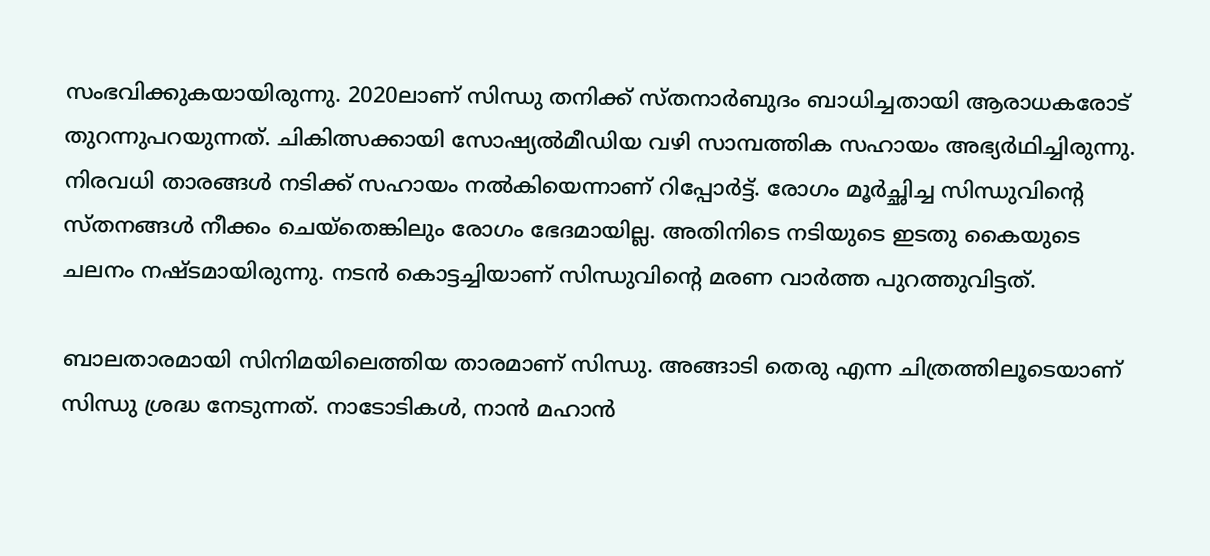സംഭവിക്കുകയായിരുന്നു. 2020ലാണ് സിന്ധു തനിക്ക് സ്തനാര്‍ബുദം ബാധിച്ചതായി ആരാധകരോട് തുറന്നുപറയുന്നത്. ചികിത്സക്കായി സോഷ്യല്‍മീഡിയ വഴി സാമ്പത്തിക സഹായം അഭ്യര്‍ഥിച്ചിരുന്നു. നിരവധി താരങ്ങള്‍ നടിക്ക് സഹായം നല്‍കിയെന്നാണ് റിപ്പോര്‍ട്ട്. രോഗം മൂര്‍ച്ഛിച്ച സിന്ധുവിന്‍റെ സ്തനങ്ങള്‍ നീക്കം ചെയ്തെങ്കിലും രോഗം ഭേദമായില്ല. അതിനിടെ നടിയുടെ ഇടതു കൈയുടെ ചലനം നഷ്ടമായിരുന്നു. നടന്‍ കൊട്ടച്ചിയാണ് സിന്ധുവിന്‍റെ മരണ വാര്‍ത്ത പുറത്തുവിട്ടത്.

ബാലതാരമായി സിനിമയിലെത്തിയ താരമാണ് സിന്ധു. അങ്ങാടി തെരു എന്ന ചിത്രത്തിലൂടെയാണ് സിന്ധു ശ്രദ്ധ നേടുന്നത്. നാടോടികൾ, നാൻ മഹാൻ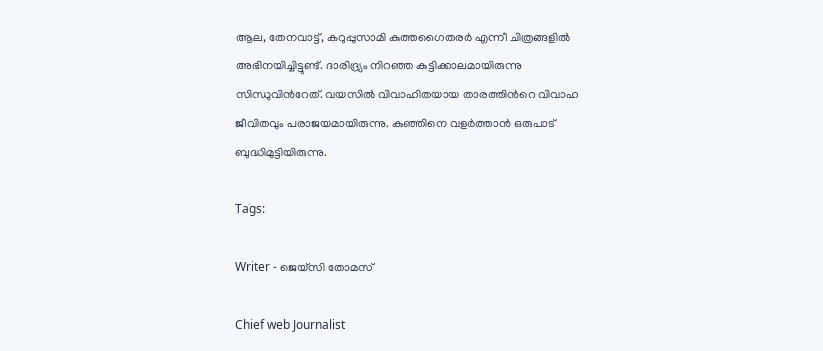ആല, തേനവാട്ട്, കറുപ്പുസാമി കുത്തഗൈതരർ എന്നീ ചിത്രങ്ങളില്‍ അഭിനയിച്ചിട്ടുണ്ട്. ദാരിദ്ര്യം നിറഞ്ഞ കുട്ടിക്കാലമായിരുന്നു സിന്ധുവിന്‍റേത്. വയസില്‍ വിവാഹിതയായ താരത്തിന്‍റെ വിവാഹ ജീവിതവും പരാജയമായിരുന്നു. കുഞ്ഞിനെ വളര്‍ത്താന്‍ ഒരുപാട് ബുദ്ധിമുട്ടിയിരുന്നു.

Tags:

Writer - ജെയ്സി തോമസ്

Chief web Journalist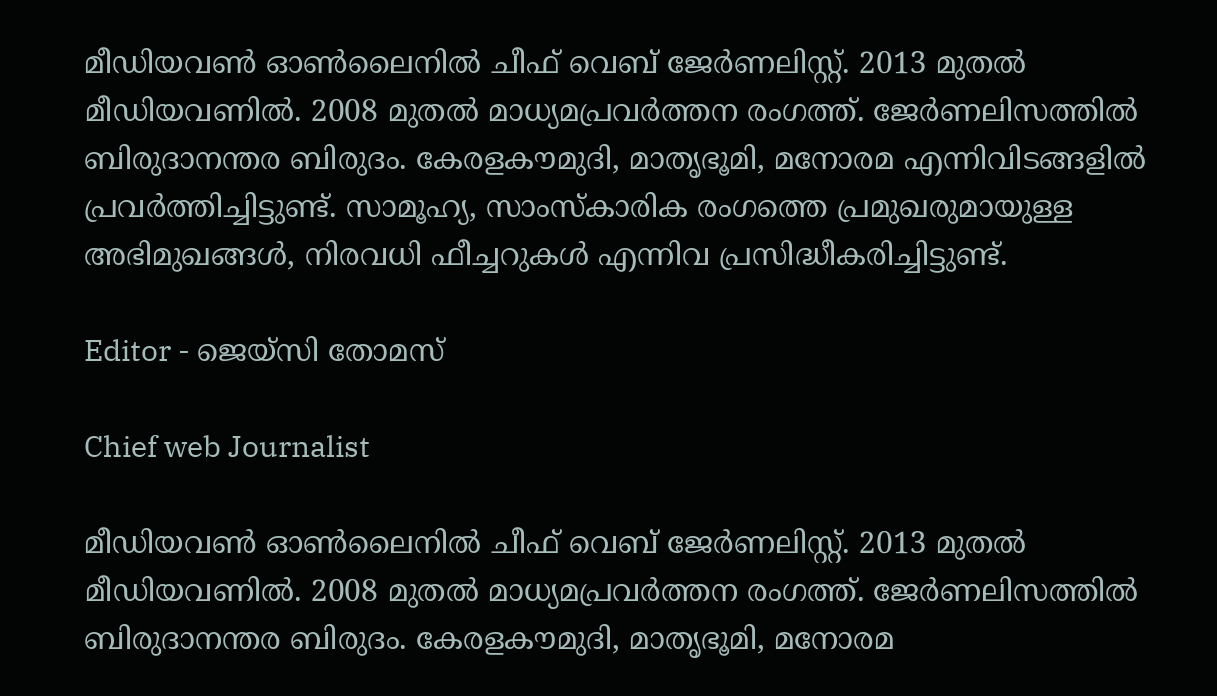മീഡിയവൺ ഓൺലൈനിൽ ചീഫ് വെബ് ജേർണലിസ്റ്റ്. 2013 മുതൽ മീഡിയവണിൽ. 2008 മുതൽ മാധ്യമപ്രവർത്തന രംഗത്ത്. ജേർണലിസത്തിൽ ബിരുദാനന്തര ബിരുദം. കേരളകൗമുദി, മാതൃഭൂമി, മനോരമ എന്നിവിടങ്ങളിൽ പ്രവർത്തിച്ചിട്ടുണ്ട്. സാമൂഹ്യ, സാംസ്‌കാരിക രംഗത്തെ പ്രമുഖരുമായുള്ള അഭിമുഖങ്ങൾ, നിരവധി ഫീച്ചറുകൾ എന്നിവ പ്രസിദ്ധീകരിച്ചിട്ടുണ്ട്.

Editor - ജെയ്സി തോമസ്

Chief web Journalist

മീഡിയവൺ ഓൺലൈനിൽ ചീഫ് വെബ് ജേർണലിസ്റ്റ്. 2013 മുതൽ മീഡിയവണിൽ. 2008 മുതൽ മാധ്യമപ്രവർത്തന രംഗത്ത്. ജേർണലിസത്തിൽ ബിരുദാനന്തര ബിരുദം. കേരളകൗമുദി, മാതൃഭൂമി, മനോരമ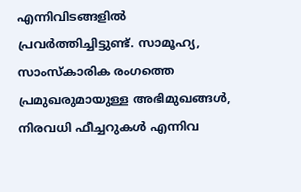എന്നിവിടങ്ങളിൽ പ്രവർത്തിച്ചിട്ടുണ്ട്. സാമൂഹ്യ, സാംസ്‌കാരിക രംഗത്തെ പ്രമുഖരുമായുള്ള അഭിമുഖങ്ങൾ, നിരവധി ഫീച്ചറുകൾ എന്നിവ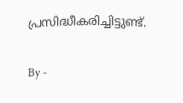പ്രസിദ്ധീകരിച്ചിട്ടുണ്ട്.

By -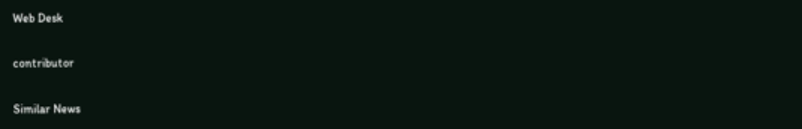Web Desk

contributor

Similar News